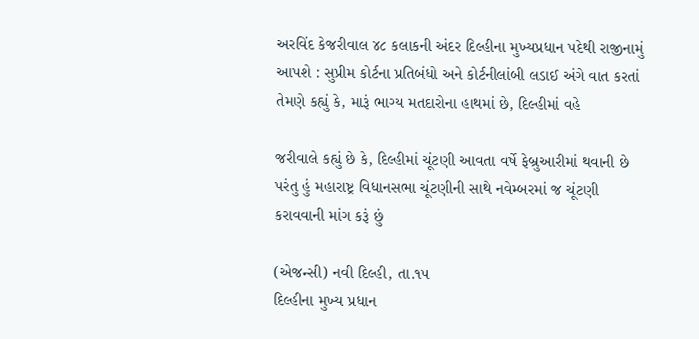અરવિંદ કેજરીવાલ ૪૮ કલાકની અંદર દિલ્હીના મુખ્યપ્રધાન પદેથી રાજીનામું આપશે : સુપ્રીમ કોર્ટના પ્રતિબંધો અને કોર્ટનીલાંબી લડાઈ અંગે વાત કરતાં તેમણે કહ્યું કે, મારૂં ભાગ્ય મતદારોના હાથમાં છે, દિલ્હીમાં વહે

જરીવાલે કહ્યું છે કે, દિલ્હીમાં ચૂંટણી આવતા વર્ષે ફેબ્રુઆરીમાં થવાની છે પરંતુ હું મહારાષ્ટ્ર વિધાનસભા ચૂંટણીની સાથે નવેમ્બરમાં જ ચૂંટણી કરાવવાની માંગ કરૂં છું

(એજન્સી) નવી દિલ્હી, તા.૧૫
દિલ્હીના મુખ્ય પ્રધાન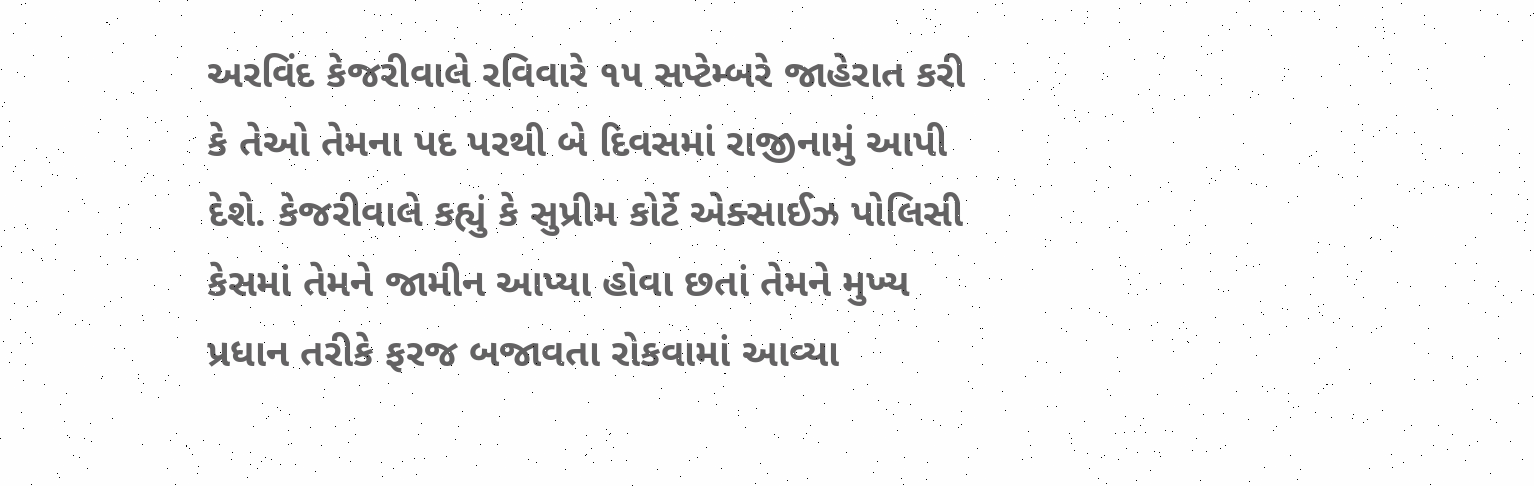અરવિંદ કેજરીવાલે રવિવારે ૧૫ સપ્ટેમ્બરે જાહેરાત કરી કે તેઓ તેમના પદ પરથી બે દિવસમાં રાજીનામું આપી દેશે. કેજરીવાલે કહ્યું કે સુપ્રીમ કોર્ટે એક્સાઈઝ પોલિસી કેસમાં તેમને જામીન આપ્યા હોવા છતાં તેમને મુખ્ય પ્રધાન તરીકે ફરજ બજાવતા રોકવામાં આવ્યા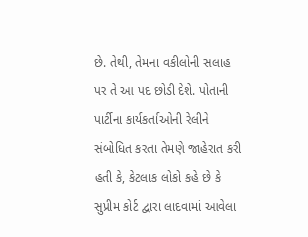છે. તેથી, તેમના વકીલોની સલાહ પર તે આ પદ છોડી દેશે. પોતાની પાર્ટીના કાર્યકર્તાઓની રેલીને સંબોધિત કરતા તેમણે જાહેરાત કરી હતી કે, કેટલાક લોકો કહે છે કે સુપ્રીમ કોર્ટ દ્વારા લાદવામાં આવેલા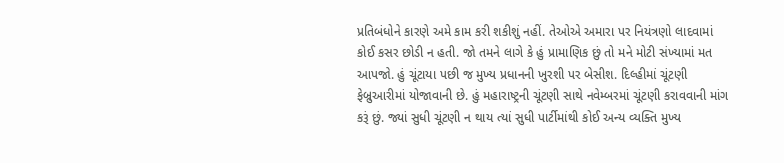પ્રતિબંધોને કારણે અમે કામ કરી શકીશું નહીં. તેઓએ અમારા પર નિયંત્રણો લાદવામાં કોઈ કસર છોડી ન હતી. જો તમને લાગે કે હું પ્રામાણિક છું તો મને મોટી સંખ્યામાં મત આપજો. હું ચૂંટાયા પછી જ મુખ્ય પ્રધાનની ખુરશી પર બેસીશ. દિલ્હીમાં ચૂંટણી ફેબ્રુઆરીમાં યોજાવાની છે. હું મહારાષ્ટ્રની ચૂંટણી સાથે નવેમ્બરમાં ચૂંટણી કરાવવાની માંગ કરૂં છું. જ્યાં સુધી ચૂંટણી ન થાય ત્યાં સુધી પાર્ટીમાંથી કોઈ અન્ય વ્યક્તિ મુખ્ય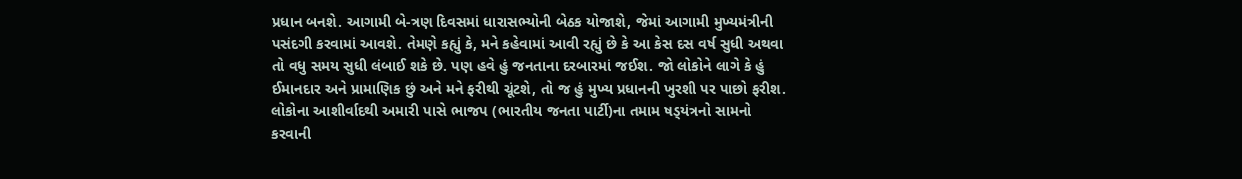પ્રધાન બનશે. આગામી બે-ત્રણ દિવસમાં ધારાસભ્યોની બેઠક યોજાશે, જેમાં આગામી મુખ્યમંત્રીની પસંદગી કરવામાં આવશે. તેમણે કહ્યું કે, મને કહેવામાં આવી રહ્યું છે કે આ કેસ દસ વર્ષ સુધી અથવા તો વધુ સમય સુધી લંબાઈ શકે છે. પણ હવે હું જનતાના દરબારમાં જઈશ. જો લોકોને લાગે કે હું ઈમાનદાર અને પ્રામાણિક છું અને મને ફરીથી ચૂંટશે, તો જ હું મુખ્ય પ્રધાનની ખુરશી પર પાછો ફરીશ. લોકોના આશીર્વાદથી અમારી પાસે ભાજપ (ભારતીય જનતા પાર્ટી)ના તમામ ષડ્‌યંત્રનો સામનો કરવાની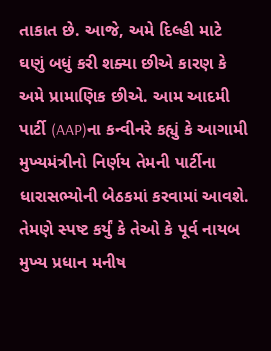તાકાત છે. આજે, અમે દિલ્હી માટે ઘણું બધું કરી શક્યા છીએ કારણ કે અમે પ્રામાણિક છીએ. આમ આદમી પાર્ટી (AAP)ના કન્વીનરે કહ્યું કે આગામી મુખ્યમંત્રીનો નિર્ણય તેમની પાર્ટીના ધારાસભ્યોની બેઠકમાં કરવામાં આવશે. તેમણે સ્પષ્ટ કર્યું કે તેઓ કે પૂર્વ નાયબ મુખ્ય પ્રધાન મનીષ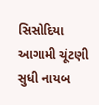સિસોદિયા આગામી ચૂંટણી સુધી નાયબ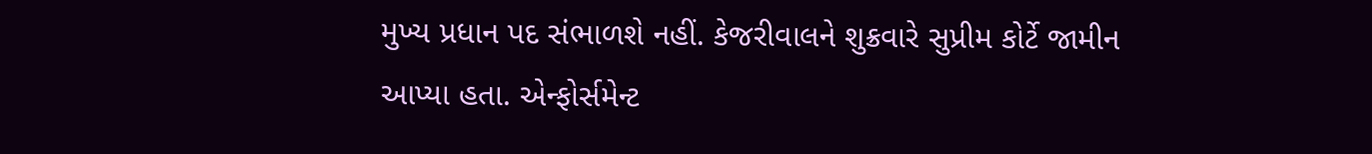મુખ્ય પ્રધાન પદ સંભાળશે નહીં. કેજરીવાલને શુક્રવારે સુપ્રીમ કોર્ટે જામીન આપ્યા હતા. એન્ફોર્સમેન્ટ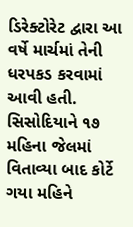ડિરેક્ટોરેટ દ્વારા આ વર્ષે માર્ચમાં તેની ધરપકડ કરવામાં આવી હતી. સિસોદિયાને ૧૭ મહિના જેલમાં વિતાવ્યા બાદ કોર્ટે ગયા મહિને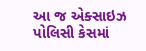આ જ એક્સાઇઝ પોલિસી કેસમાં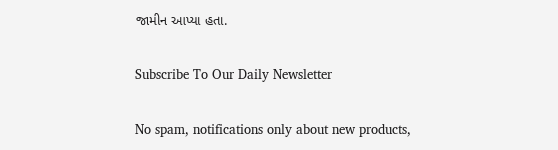જામીન આપ્યા હતા.

Subscribe To Our Daily Newsletter

No spam, notifications only about new products,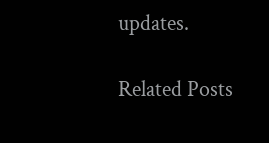updates.

Related Posts